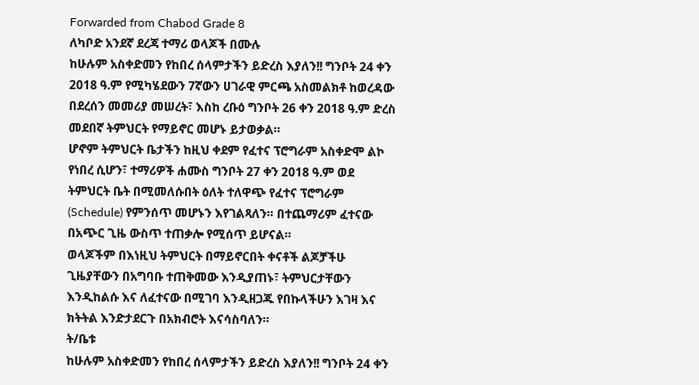Forwarded from Chabod Grade 8
ለካቦድ አንደኛ ደረጃ ተማሪ ወላጆች በሙሉ
ከሁሉም አስቀድመን የከበረ ሰላምታችን ይድረስ እያለን!! ግንቦት 24 ቀን 2018 ዓ.ም የሚካሄደውን 7ኛውን ሀገራዊ ምርጫ አስመልክቶ ከወረዳው በደረሰን መመሪያ መሠረት፣ እስከ ረቡዕ ግንቦት 26 ቀን 2018 ዓ.ም ድረስ መደበኛ ትምህርት የማይኖር መሆኑ ይታወቃል።
ሆኖም ትምህርት ቤታችን ከዚህ ቀደም የፈተና ፕሮግራም አስቀድሞ ልኮ የነበረ ሲሆን፣ ተማሪዎች ሐሙስ ግንቦት 27 ቀን 2018 ዓ.ም ወደ ትምህርት ቤት በሚመለሱበት ዕለት ተለዋጭ የፈተና ፕሮግራም (Schedule) የምንሰጥ መሆኑን እየገልጻለን። በተጨማሪም ፈተናው በአጭር ጊዜ ውስጥ ተጠቃሎ የሚሰጥ ይሆናል።
ወላጆችም በእነዚህ ትምህርት በማይኖርበት ቀናቶች ልጆቻችሁ ጊዜያቸውን በአግባቡ ተጠቅመው እንዲያጠኑ፣ ትምህርታቸውን እንዲከልሱ እና ለፈተናው በሚገባ እንዲዘጋጁ የበኩላችሁን እገዛ እና ክትትል እንድታደርጉ በአክብሮት እናሳስባለን።
ት/ቤቱ
ከሁሉም አስቀድመን የከበረ ሰላምታችን ይድረስ እያለን!! ግንቦት 24 ቀን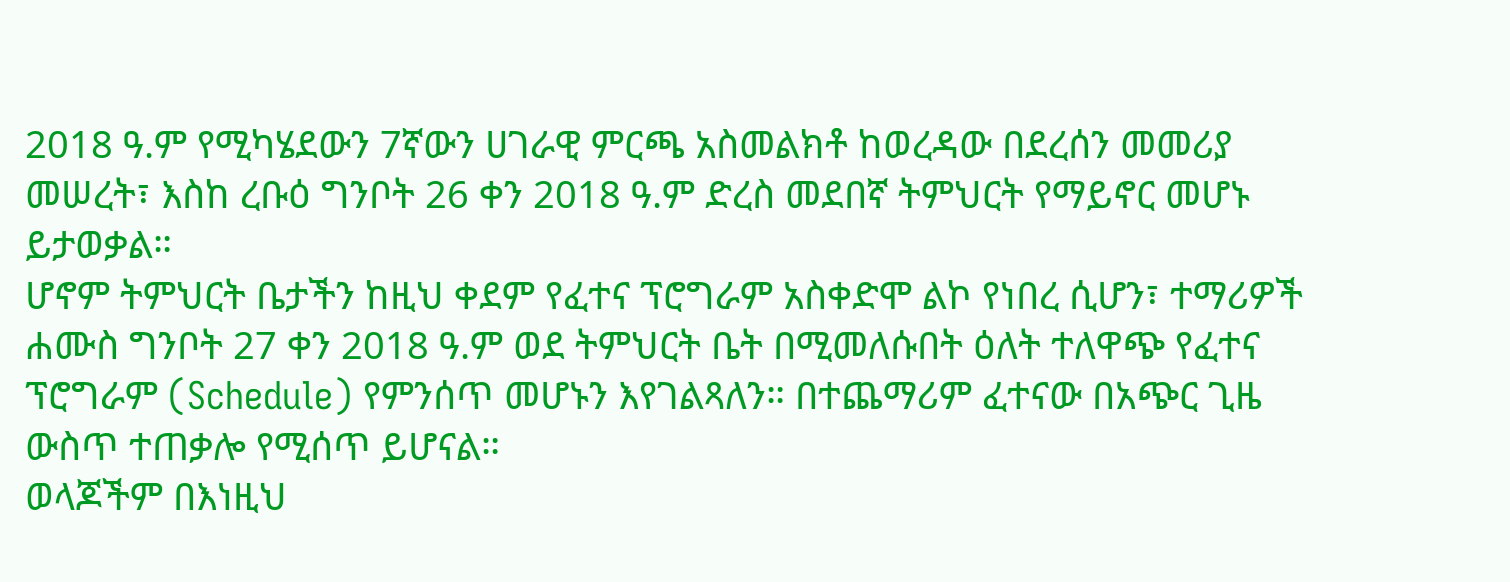2018 ዓ.ም የሚካሄደውን 7ኛውን ሀገራዊ ምርጫ አስመልክቶ ከወረዳው በደረሰን መመሪያ መሠረት፣ እስከ ረቡዕ ግንቦት 26 ቀን 2018 ዓ.ም ድረስ መደበኛ ትምህርት የማይኖር መሆኑ ይታወቃል።
ሆኖም ትምህርት ቤታችን ከዚህ ቀደም የፈተና ፕሮግራም አስቀድሞ ልኮ የነበረ ሲሆን፣ ተማሪዎች ሐሙስ ግንቦት 27 ቀን 2018 ዓ.ም ወደ ትምህርት ቤት በሚመለሱበት ዕለት ተለዋጭ የፈተና ፕሮግራም (Schedule) የምንሰጥ መሆኑን እየገልጻለን። በተጨማሪም ፈተናው በአጭር ጊዜ ውስጥ ተጠቃሎ የሚሰጥ ይሆናል።
ወላጆችም በእነዚህ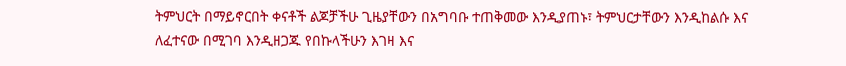ትምህርት በማይኖርበት ቀናቶች ልጆቻችሁ ጊዜያቸውን በአግባቡ ተጠቅመው እንዲያጠኑ፣ ትምህርታቸውን እንዲከልሱ እና ለፈተናው በሚገባ እንዲዘጋጁ የበኩላችሁን እገዛ እና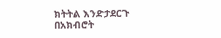ክትትል እንድታደርጉ በአክብሮት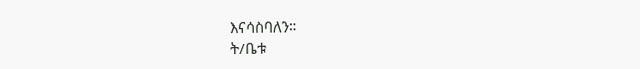እናሳስባለን።
ት/ቤቱ